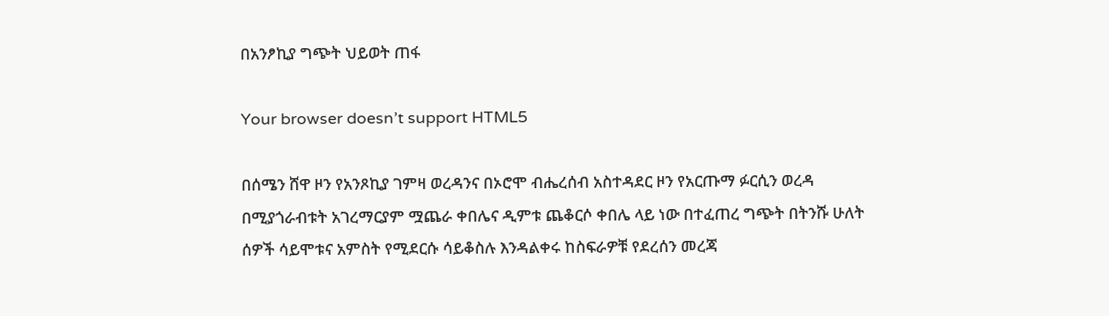በአንፆኪያ ግጭት ህይወት ጠፋ

Your browser doesn’t support HTML5

በሰሜን ሸዋ ዞን የአንጾኪያ ገምዛ ወረዳንና በኦሮሞ ብሔረሰብ አስተዳደር ዞን የአርጡማ ፉርሲን ወረዳ በሚያጎራብቱት አገረማርያም ሟጨራ ቀበሌና ዲምቱ ጨቆርሶ ቀበሌ ላይ ነው በተፈጠረ ግጭት በትንሹ ሁለት ሰዎች ሳይሞቱና አምስት የሚደርሱ ሳይቆስሉ እንዳልቀሩ ከስፍራዎቹ የደረሰን መረጃ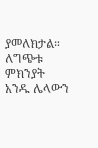ያመለክታል። ለግጭቱ ምክንያት አንዱ ሌላውን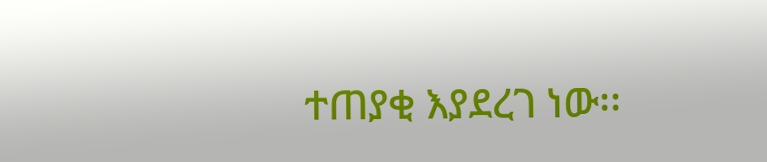ተጠያቂ እያደረገ ነው፡፡